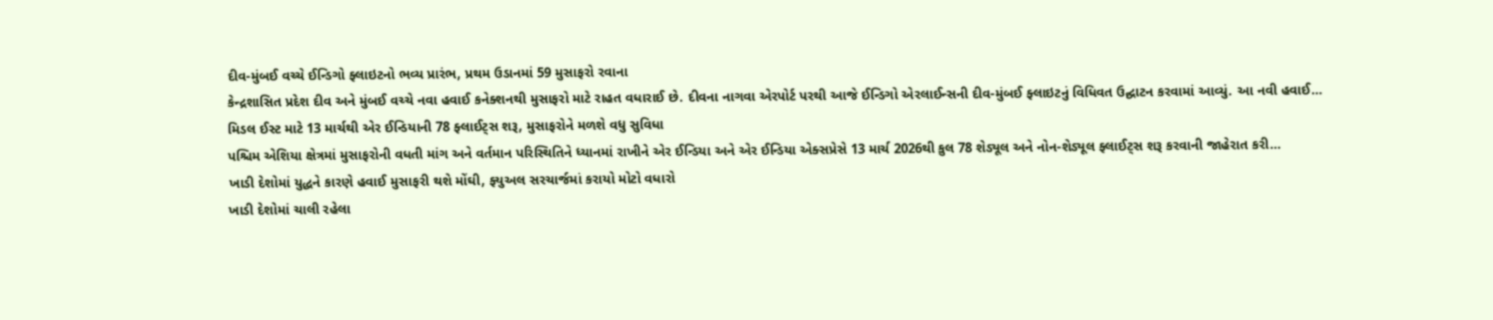દીવ-મુંબઈ વચ્ચે ઈન્ડિગો ફ્લાઇટનો ભવ્ય પ્રારંભ, પ્રથમ ઉડાનમાં 59 મુસાફરો રવાના
કેન્દ્રશાસિત પ્રદેશ દીવ અને મુંબઈ વચ્ચે નવા હવાઈ કનેક્શનથી મુસાફરો માટે રાહત વધારાઈ છે. દીવના નાગવા એરપોર્ટ પરથી આજે ઈન્ડિગો એરલાઈન્સની દીવ-મુંબઈ ફ્લાઇટનું વિધિવત ઉદ્ઘાટન કરવામાં આવ્યું. આ નવી હવાઈ…
મિડલ ઈસ્ટ માટે 13 માર્ચથી એર ઈન્ડિયાની 78 ફ્લાઈટ્સ શરૂ, મુસાફરોને મળશે વધુ સુવિધા
પશ્ચિમ એશિયા ક્ષેત્રમાં મુસાફરોની વધતી માંગ અને વર્તમાન પરિસ્થિતિને ધ્યાનમાં રાખીને એર ઈન્ડિયા અને એર ઈન્ડિયા એક્સપ્રેસે 13 માર્ચ 2026થી કુલ 78 શેડ્યૂલ અને નોન-શેડ્યૂલ ફ્લાઈટ્સ શરૂ કરવાની જાહેરાત કરી…
ખાડી દેશોમાં યુદ્ધને કારણે હવાઈ મુસાફરી થશે મોંઘી, ફ્યુઅલ સરચાર્જમાં કરાયો મોટો વધારો
ખાડી દેશોમાં ચાલી રહેલા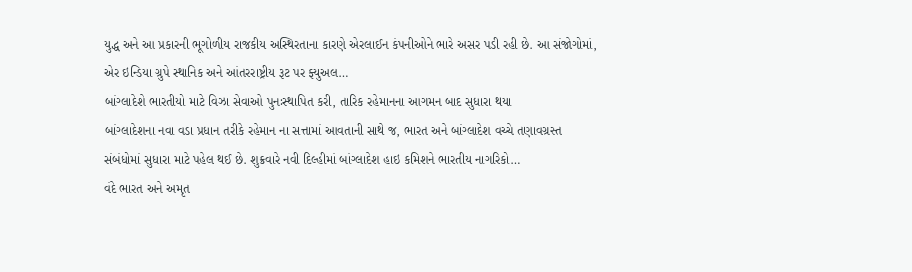યુદ્ધ અને આ પ્રકારની ભૂગોળીય રાજકીય અસ્થિરતાના કારણે એરલાઈન કંપનીઓને ભારે અસર પડી રહી છે. આ સંજોગોમાં, એર ઇન્ડિયા ગ્રુપે સ્થાનિક અને આંતરરાષ્ટ્રીય રૂટ પર ફ્યુઅલ…
બાંગ્લાદેશે ભારતીયો માટે વિઝા સેવાઓ પુનઃસ્થાપિત કરી, તારિક રહેમાનના આગમન બાદ સુધારા થયા
બાંગ્લાદેશના નવા વડા પ્રધાન તરીકે રહેમાન ના સત્તામાં આવતાની સાથે જ, ભારત અને બાંગ્લાદેશ વચ્ચે તણાવગ્રસ્ત સંબંધોમાં સુધારા માટે પહેલ થઈ છે. શુક્રવારે નવી દિલ્હીમાં બાંગ્લાદેશ હાઇ કમિશને ભારતીય નાગરિકો…
વંદે ભારત અને અમૃત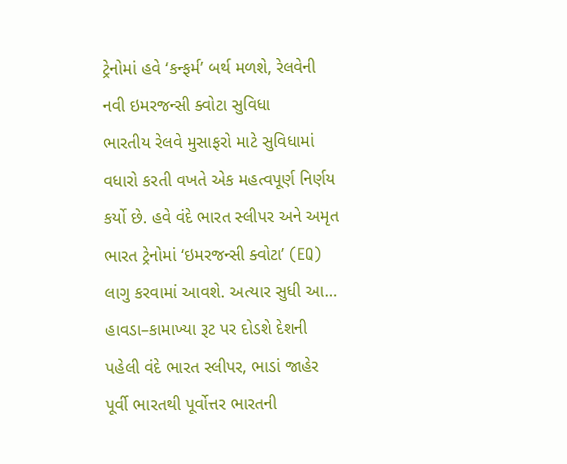ટ્રેનોમાં હવે ‘કન્ફર્મ’ બર્થ મળશે, રેલવેની નવી ઇમરજન્સી ક્વોટા સુવિધા
ભારતીય રેલવે મુસાફરો માટે સુવિધામાં વધારો કરતી વખતે એક મહત્વપૂર્ણ નિર્ણય કર્યો છે. હવે વંદે ભારત સ્લીપર અને અમૃત ભારત ટ્રેનોમાં ‘ઇમરજન્સી ક્વોટા’ (EQ) લાગુ કરવામાં આવશે. અત્યાર સુધી આ…
હાવડા–કામાખ્યા રૂટ પર દોડશે દેશની પહેલી વંદે ભારત સ્લીપર, ભાડાં જાહેર
પૂર્વી ભારતથી પૂર્વોત્તર ભારતની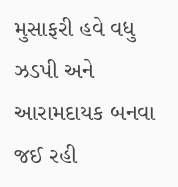મુસાફરી હવે વધુ ઝડપી અને આરામદાયક બનવા જઈ રહી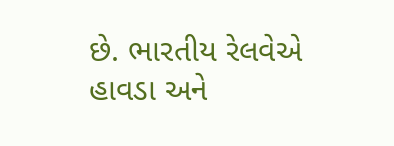છે. ભારતીય રેલવેએ હાવડા અને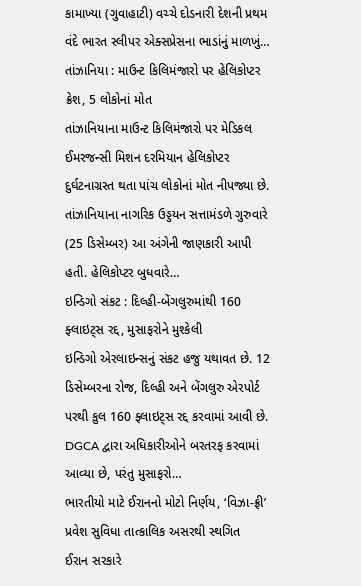કામાખ્યા (ગુવાહાટી) વચ્ચે દોડનારી દેશની પ્રથમ વંદે ભારત સ્લીપર એક્સપ્રેસના ભાડાંનું માળખું…
તાંઝાનિયા : માઉન્ટ કિલિમંજારો પર હેલિકોપ્ટર ક્રેશ, 5 લોકોનાં મોત
તાંઝાનિયાના માઉન્ટ કિલિમંજારો પર મેડિકલ ઈમરજન્સી મિશન દરમિયાન હેલિકોપ્ટર દુર્ઘટનાગ્રસ્ત થતા પાંચ લોકોનાં મોત નીપજ્યા છે. તાંઝાનિયાના નાગરિક ઉડ્ડયન સત્તામંડળે ગુરુવારે (25 ડિસેમ્બર) આ અંગેની જાણકારી આપી હતી. હેલિકોપ્ટર બુધવારે…
ઇન્ડિગો સંકટ : દિલ્હી-બેંગલુરુમાંથી 160 ફ્લાઇટ્સ રદ્દ, મુસાફરોને મુશ્કેલી
ઇન્ડિગો એરલાઇન્સનું સંકટ હજુ યથાવત છે. 12 ડિસેમ્બરના રોજ, દિલ્હી અને બેંગલુરુ એરપોર્ટ પરથી કુલ 160 ફ્લાઇટ્સ રદ્દ કરવામાં આવી છે. DGCA દ્વારા અધિકારીઓને બરતરફ કરવામાં આવ્યા છે, પરંતુ મુસાફરો…
ભારતીયો માટે ઈરાનનો મોટો નિર્ણય, ‘વિઝા-ફ્રી’ પ્રવેશ સુવિધા તાત્કાલિક અસરથી સ્થગિત
ઈરાન સરકારે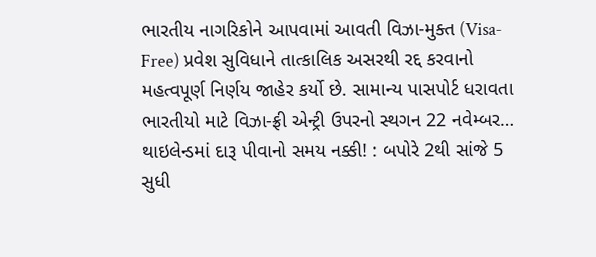ભારતીય નાગરિકોને આપવામાં આવતી વિઝા-મુક્ત (Visa-Free) પ્રવેશ સુવિધાને તાત્કાલિક અસરથી રદ્દ કરવાનો મહત્વપૂર્ણ નિર્ણય જાહેર કર્યો છે. સામાન્ય પાસપોર્ટ ધરાવતા ભારતીયો માટે વિઝા-ફ્રી એન્ટ્રી ઉપરનો સ્થગન 22 નવેમ્બર…
થાઇલેન્ડમાં દારૂ પીવાનો સમય નક્કી! : બપોરે 2થી સાંજે 5 સુધી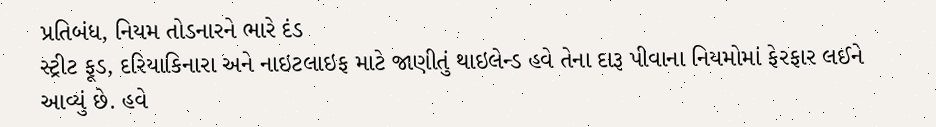પ્રતિબંધ, નિયમ તોડનારને ભારે દંડ
સ્ટ્રીટ ફૂડ, દરિયાકિનારા અને નાઇટલાઇફ માટે જાણીતું થાઇલેન્ડ હવે તેના દારૂ પીવાના નિયમોમાં ફેરફાર લઈને આવ્યું છે. હવે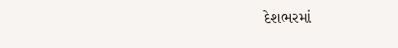દેશભરમાં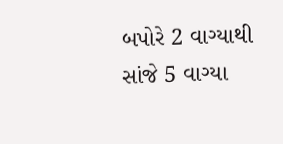બપોરે 2 વાગ્યાથી સાંજે 5 વાગ્યા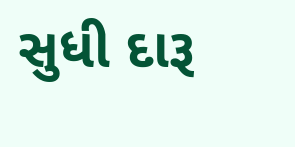સુધી દારૂ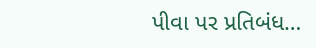પીવા પર પ્રતિબંધ…